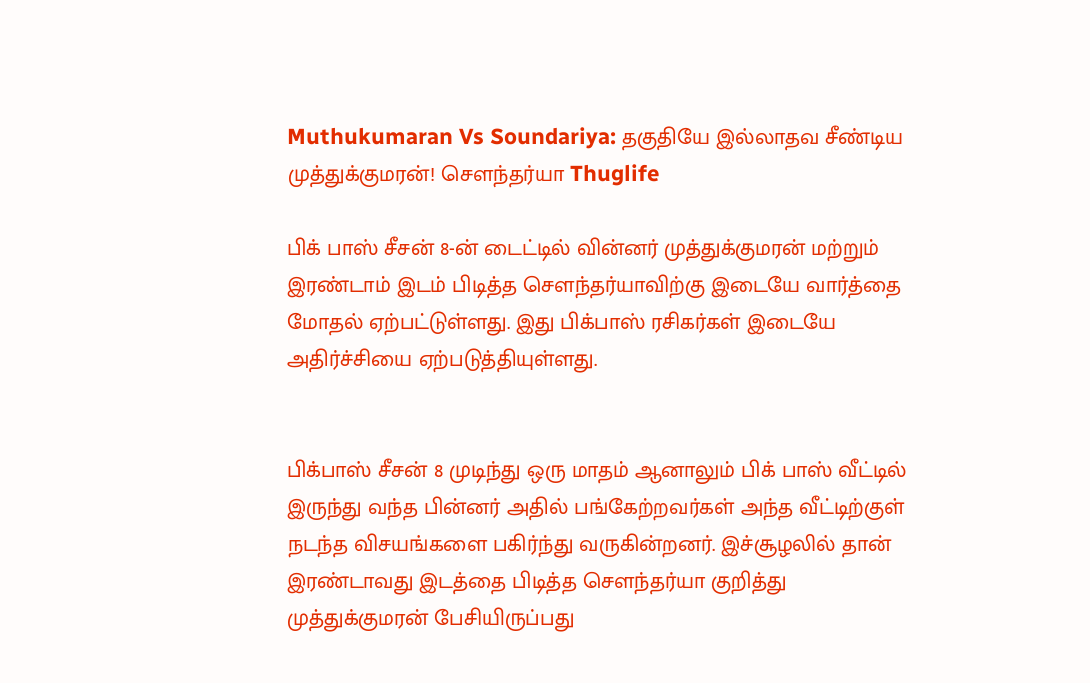Muthukumaran Vs Soundariya: தகுதியே இல்லாதவ சீண்டிய முத்துக்குமரன்! சௌந்தர்யா Thuglife

பிக் பாஸ் சீசன் 8-ன் டைட்டில் வின்னர் முத்துக்குமரன் மற்றும் இரண்டாம் இடம் பிடித்த செளந்தர்யாவிற்கு இடையே வார்த்தை மோதல் ஏற்பட்டுள்ளது. இது பிக்பாஸ் ரசிகர்கள் இடையே அதிர்ச்சியை ஏற்படுத்தியுள்ளது.


பிக்பாஸ் சீசன் 8 முடிந்து ஒரு மாதம் ஆனாலும் பிக் பாஸ் வீட்டில் இருந்து வந்த பின்னர் அதில் பங்கேற்றவர்கள் அந்த வீட்டிற்குள் நடந்த விசயங்களை பகிர்ந்து வருகின்றனர். இச்சூழலில் தான் இரண்டாவது இடத்தை பிடித்த செளந்தர்யா குறித்து முத்துக்குமரன் பேசியிருப்பது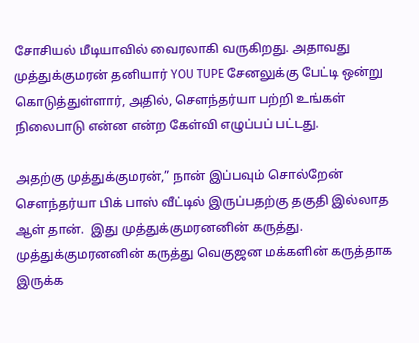சோசியல் மீடியாவில் வைரலாகி வருகிறது. அதாவது முத்துக்குமரன் தனியார் YOU TUPE சேனலுக்கு பேட்டி ஒன்று கொடுத்துள்ளார், அதில், செளந்தர்யா பற்றி உங்கள் நிலைபாடு என்ன என்ற கேள்வி எழுப்பப் பட்டது.

அதற்கு முத்துக்குமரன்,” நான் இப்பவும் சொல்றேன் செளந்தர்யா பிக் பாஸ் வீட்டில் இருப்பதற்கு தகுதி இல்லாத ஆள் தான்.  இது முத்துக்குமரனனின் கருத்து. முத்துக்குமரனனின் கருத்து வெகுஜன மக்களின் கருத்தாக இருக்க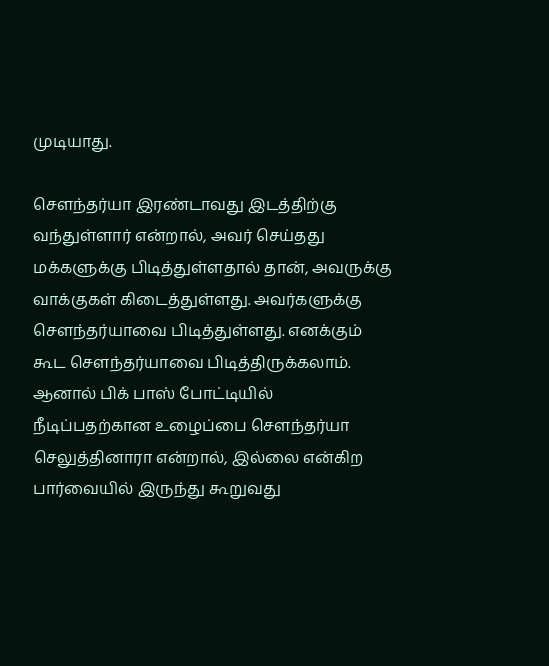முடியாது.

சௌந்தர்யா இரண்டாவது இடத்திற்கு வந்துள்ளார் என்றால், அவர் செய்தது மக்களுக்கு பிடித்துள்ளதால் தான், அவருக்கு வாக்குகள் கிடைத்துள்ளது. அவர்களுக்கு சௌந்தர்யாவை பிடித்துள்ளது. எனக்கும் கூட சௌந்தர்யாவை பிடித்திருக்கலாம். ஆனால் பிக் பாஸ் போட்டியில் நீடிப்பதற்கான உழைப்பை சௌந்தர்யா செலுத்தினாரா என்றால், இல்லை என்கிற பார்வையில் இருந்து கூறுவது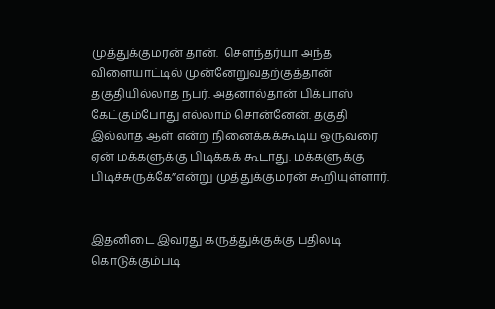முத்துக்குமரன் தான்.  சௌந்தர்யா அந்த  விளையாட்டில் முன்னேறுவதற்குத்தான் தகுதியில்லாத நபர். அதனால்தான் பிக்பாஸ் கேட்கும்போது எல்லாம் சொன்னேன். தகுதி இல்லாத ஆள் என்ற நினைக்கக்கூடிய ஒருவரை ஏன் மக்களுக்கு பிடிக்கக் கூடாது. மக்களுக்கு பிடிச்சுருக்கே”என்று முத்துக்குமரன் கூறியுள்ளார்.


இதனிடை இவரது கருத்துக்குக்கு பதிலடி கொடுக்கும்படி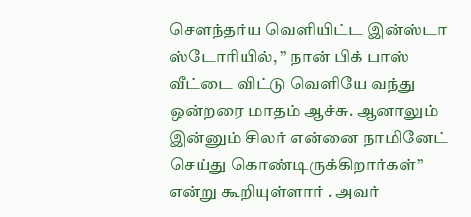செளந்தர்ய வெளியிட்ட இன்ஸ்டா ஸ்டோரியில், ” நான் பிக் பாஸ் வீட்டை விட்டு வெளியே வந்து ஒன்றரை மாதம் ஆச்சு. ஆனாலும் இன்னும் சிலர் என்னை நாமினேட் செய்து கொண்டிருக்கிறார்கள்” என்று கூறியுள்ளார் . அவர்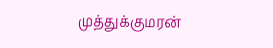முத்துக்குமரன்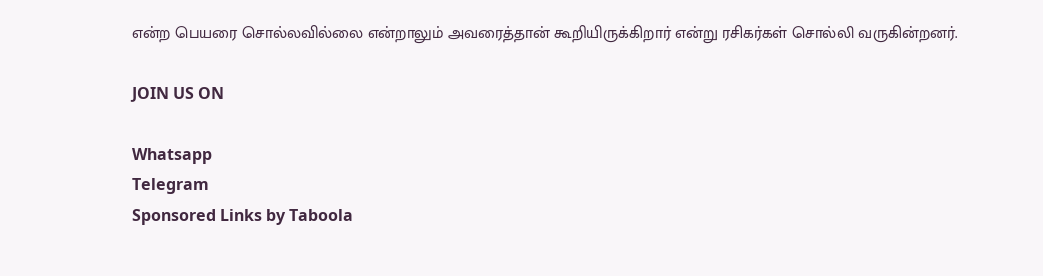என்ற பெயரை சொல்லவில்லை என்றாலும் அவரைத்தான் கூறியிருக்கிறார் என்று ரசிகர்கள் சொல்லி வருகின்றனர்.

JOIN US ON

Whatsapp
Telegram
Sponsored Links by Taboola